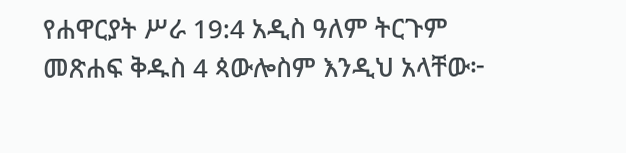የሐዋርያት ሥራ 19:4 አዲስ ዓለም ትርጉም መጽሐፍ ቅዱስ 4 ጳውሎስም እንዲህ አላቸው፦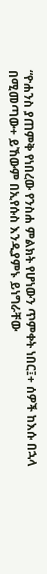“ዮሐንስ ያጠምቅ የነበረው የንስሐ ምልክት የሆነውን ጥምቀት ነበር፤+ ሰዎች ከእሱ በኋላ በሚመጣው+ ይኸውም በኢየሱስ እንዲያምኑ ይነግራቸው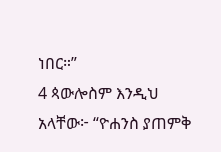ነበር።”
4 ጳውሎስም እንዲህ አላቸው፦ “ዮሐንስ ያጠምቅ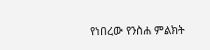የነበረው የንስሐ ምልክት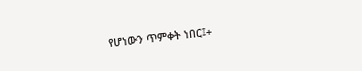የሆነውን ጥምቀት ነበር፤+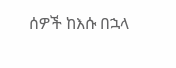ሰዎች ከእሱ በኋላ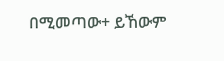በሚመጣው+ ይኸውም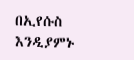በኢየሱስ እንዲያምኑ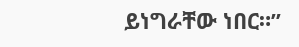ይነግራቸው ነበር።”